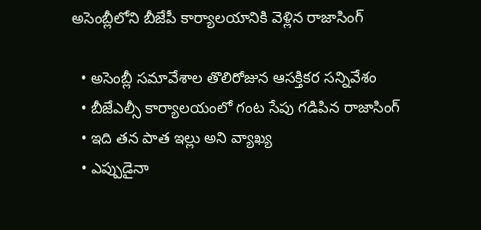అసెంబ్లీలోని బీజేపీ కార్యాలయానికి వెళ్లిన రాజాసింగ్

  • అసెంబ్లీ సమావేశాల తొలిరోజున ఆసక్తికర సన్నివేశం
  • బీజేఎల్సీ కార్యాలయంలో గంట సేపు గడిపిన రాజాసింగ్
  • ఇది తన పాత ఇల్లు అని వ్యాఖ్య
  • ఎప్పుడైనా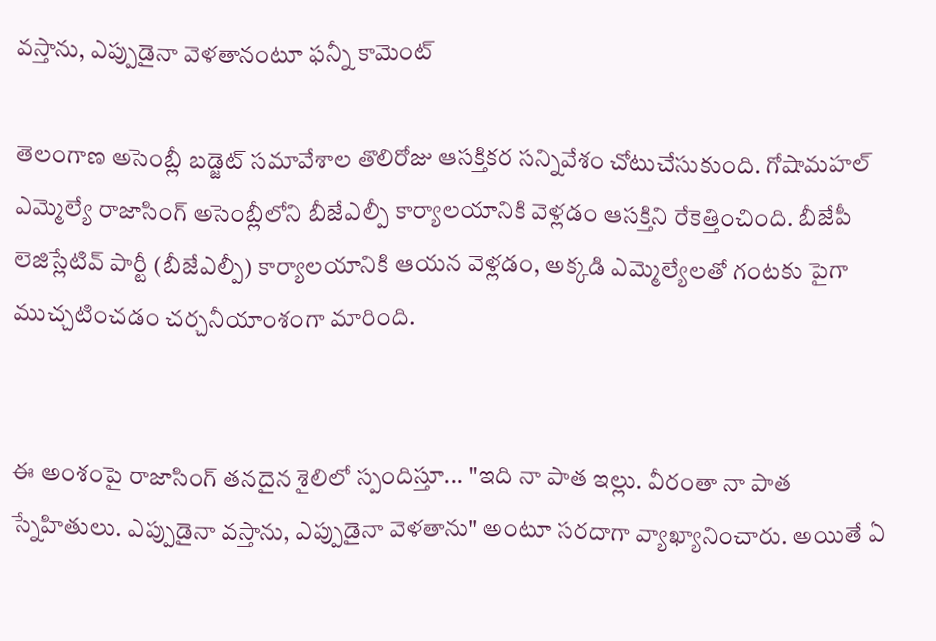వస్తాను, ఎప్పుడైనా వెళతానంటూ ఫన్నీ కామెంట్

తెలంగాణ అసెంబ్లీ బడ్జెట్ సమావేశాల తొలిరోజు ఆసక్తికర సన్నివేశం చోటుచేసుకుంది. గోషామహల్ ఎమ్మెల్యే రాజాసింగ్ అసెంబ్లీలోని బీజేఎల్పీ కార్యాలయానికి వెళ్లడం ఆసక్తిని రేకెత్తించింది. బీజేపీ లెజిస్లేటివ్ పార్టీ (బీజేఎల్పీ) కార్యాలయానికి ఆయన వెళ్లడం, అక్కడి ఎమ్మెల్యేలతో గంటకు పైగా ముచ్చటించడం చర్చనీయాంశంగా మారింది.


ఈ అంశంపై రాజాసింగ్ తనదైన శైలిలో స్పందిస్తూ... "ఇది నా పాత ఇల్లు. వీరంతా నా పాత స్నేహితులు. ఎప్పుడైనా వస్తాను, ఎప్పుడైనా వెళతాను" అంటూ సరదాగా వ్యాఖ్యానించారు. అయితే ఏ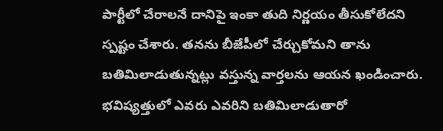పార్టీలో చేరాలనే దానిపై ఇంకా తుది నిర్ణయం తీసుకోలేదని స్పష్టం చేశారు. తనను బీజేపీలో చేర్చుకోమని తాను బతిమిలాడుతున్నట్లు వస్తున్న వార్తలను ఆయన ఖండించారు. భవిష్యత్తులో ఎవరు ఎవరిని బతిమిలాడుతారో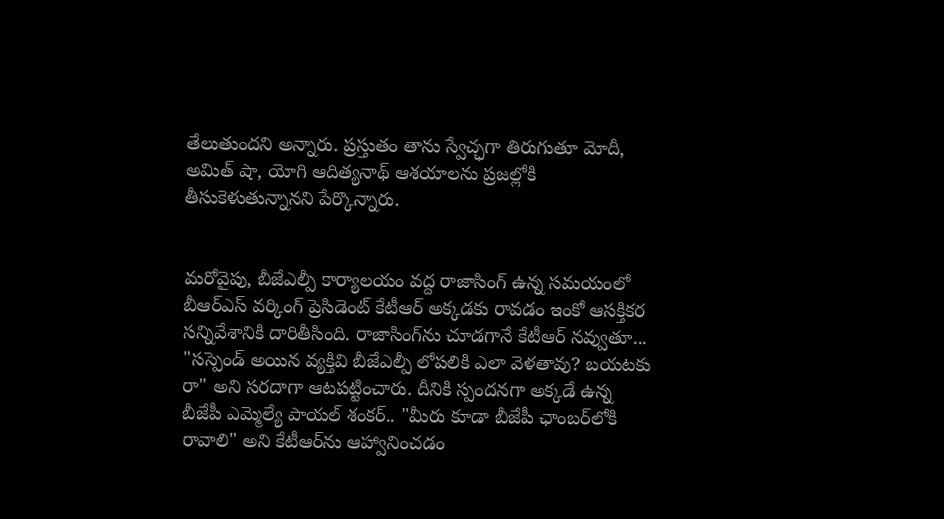తేలుతుందని అన్నారు. ప్రస్తుతం తాను స్వేచ్ఛగా తిరుగుతూ మోదీ, అమిత్ షా, యోగి ఆదిత్యనాథ్ ఆశయాలను ప్రజల్లోకి తీసుకెళుతున్నానని పేర్కొన్నారు.


మరోవైపు, బీజేఎల్పీ కార్యాలయం వద్ద రాజాసింగ్ ఉన్న సమయంలో బీఆర్ఎస్ వర్కింగ్ ప్రెసిడెంట్ కేటీఆర్ అక్కడకు రావడం ఇంకో ఆసక్తికర సన్నివేశానికి దారితీసింది. రాజాసింగ్‌ను చూడగానే కేటీఆర్ నవ్వుతూ... "సస్పెండ్ అయిన వ్యక్తివి బీజేఎల్పీ లోపలికి ఎలా వెళతావు? బయటకు రా" అని సరదాగా ఆటపట్టించారు. దీనికి స్పందనగా అక్కడే ఉన్న బీజేపీ ఎమ్మెల్యే పాయల్ శంకర్.. "మీరు కూడా బీజేపీ ఛాంబర్‌లోకి రావాలి" అని కేటీఆర్‌ను ఆహ్వానించడం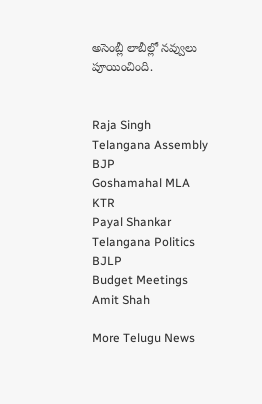అసెంబ్లీ లాబీల్లో నవ్వులు పూయించింది.


Raja Singh
Telangana Assembly
BJP
Goshamahal MLA
KTR
Payal Shankar
Telangana Politics
BJLP
Budget Meetings
Amit Shah

More Telugu News